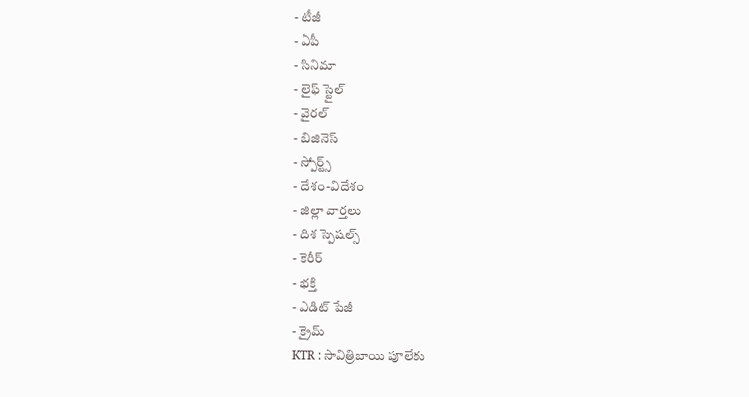- టీజీ
- ఏపీ
- సినిమా
- లైఫ్ స్టైల్
- వైరల్
- బిజినెస్
- స్పోర్ట్స్
- దేశం-విదేశం
- జిల్లా వార్తలు
- దిశ స్పెషల్స్
- కెరీర్
- భక్తి
- ఎడిట్ పేజీ
- క్రైమ్
KTR : సావిత్రిబాయి పూలేకు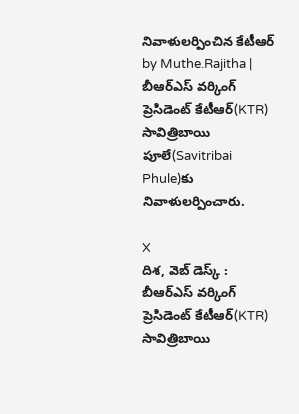నివాళులర్పించిన కేటీఆర్
by Muthe.Rajitha |
బీఆర్ఎస్ వర్కింగ్ ప్రెసిడెంట్ కేటీఆర్(KTR) సావిత్రిబాయి పూలే(Savitribai Phule)కు నివాళులర్పించారు.

X
దిశ, వెబ్ డెస్క్ : బీఆర్ఎస్ వర్కింగ్ ప్రెసిడెంట్ కేటీఆర్(KTR) సావిత్రిబాయి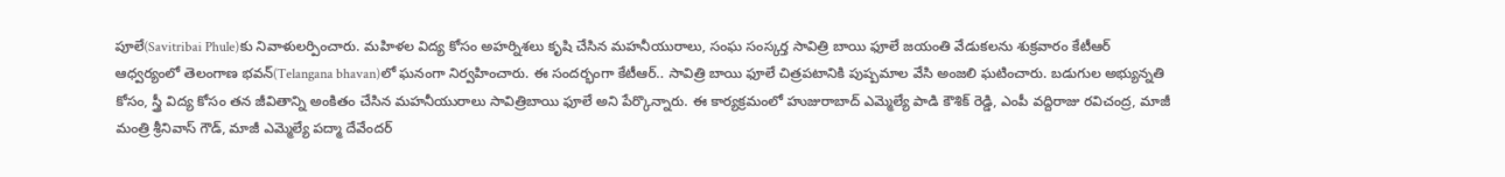పూలే(Savitribai Phule)కు నివాళులర్పించారు. మహిళల విద్య కోసం అహర్నిశలు కృషి చేసిన మహనీయురాలు, సంఘ సంస్కర్త సావిత్రి బాయి ఫూలే జయంతి వేడుకలను శుక్రవారం కేటీఆర్ ఆధ్వర్యంలో తెలంగాణ భవన్(Telangana bhavan)లో ఘనంగా నిర్వహించారు. ఈ సందర్భంగా కేటీఆర్.. సావిత్రి బాయి ఫూలే చిత్రపటానికి పుష్పమాల వేసి అంజలి ఘటించారు. బడుగుల అభ్యున్నతి కోసం, స్త్రీ విద్య కోసం తన జీవితాన్ని అంకితం చేసిన మహనీయురాలు సావిత్రిబాయి ఫూలే అని పేర్కొన్నారు. ఈ కార్యక్రమంలో హుజురాబాద్ ఎమ్మెల్యే పాడి కౌశిక్ రెడ్డి, ఎంపీ వద్దిరాజు రవిచంద్ర, మాజీ మంత్రి శ్రీనివాస్ గౌడ్, మాజీ ఎమ్మెల్యే పద్మా దేవేందర్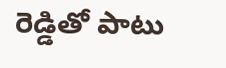రెడ్డితో పాటు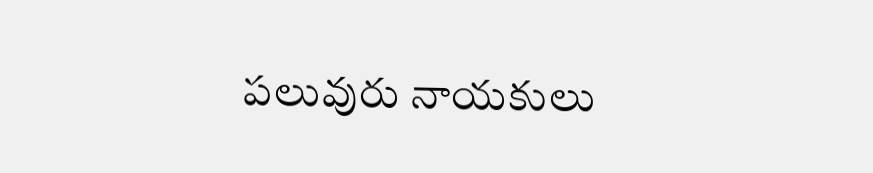పలువురు నాయకులు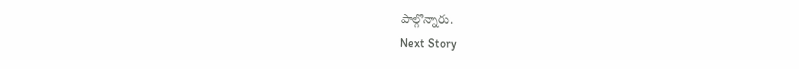పాల్గొన్నారు.
Next Story